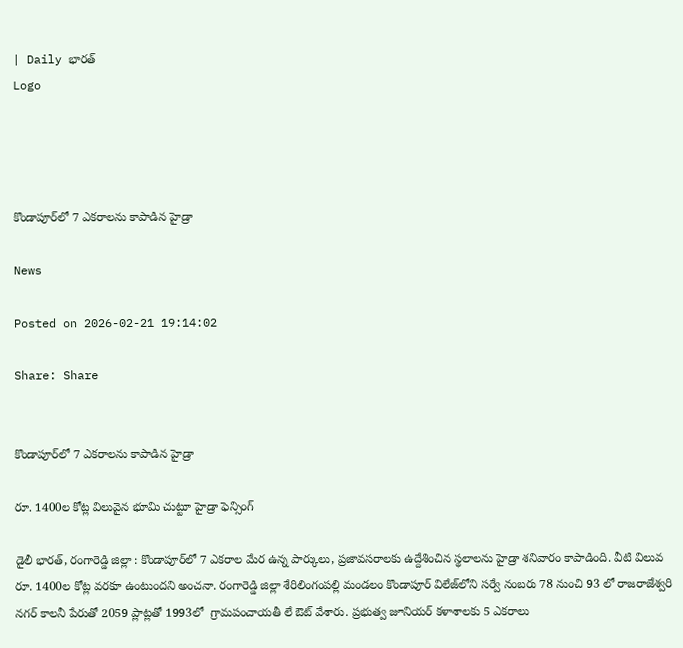| Daily భారత్
Logo




కొండాపూర్‌లో 7 ఎక‌రాల‌ను కాపాడిన హైడ్రా

News

Posted on 2026-02-21 19:14:02

Share: Share


కొండాపూర్‌లో 7 ఎక‌రాల‌ను కాపాడిన హైడ్రా

రూ. 1400ల కోట్ల విలువైన భూమి చుట్టూ హైడ్రా ఫెన్సింగ్‌

డైలీ భారత్, రంగారెడ్డి జిల్లా : కొండాపూర్‌లో 7 ఎక‌రాల మేర ఉన్న పార్కులు, ప్ర‌జావ‌స‌రాల‌కు ఉద్దేశించిన స్థ‌లాల‌ను హైడ్రా శనివారం కాపాడింది. వీటి విలువ రూ. 1400ల కోట్ల వ‌ర‌కూ ఉంటుంద‌ని అంచ‌నా. రంగారెడ్డి జిల్లా శేరిలింగంప‌ల్లి మండ‌లం కొండాపూర్ విలేజ్‌లోని స‌ర్వే నంబ‌రు 78 నుంచి 93 లో రాజ‌రాజేశ్వ‌రి న‌గ‌ర్ కాల‌నీ పేరుతో 2059 ప్లాట్ల‌తో 1993లో  గ్రామ‌పంచాయ‌తీ లే ఔట్ వేశారు. ప్ర‌భుత్వ జూనియ‌ర్ క‌ళాశాల‌కు 5 ఎక‌రాలు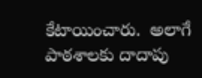కేటాయించారు.  అలాగే పాఠ‌శాల‌కు దాదాపు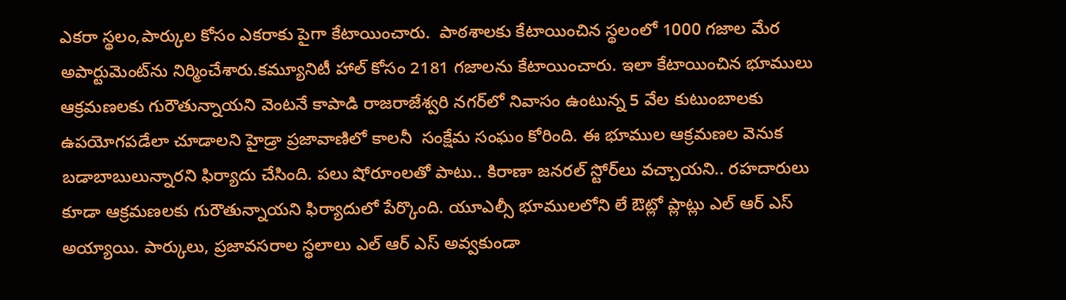ఎక‌రా స్థ‌లం,పార్కుల కోసం ఎక‌రాకు పైగా కేటాయించారు.  పాఠ‌శాల‌కు కేటాయించిన స్థ‌లంలో 1000 గ‌జాల మేర అపార్టుమెంట్‌ను నిర్మించేశారు.క‌మ్యూనిటీ హాల్ కోసం 2181 గ‌జాల‌ను కేటాయించారు. ఇలా కేటాయించిన భూములు ఆక్ర‌మ‌ణ‌ల‌కు గురౌతున్నాయ‌ని వెంట‌నే కాపాడి రాజ‌రాజేశ్వ‌రి న‌గ‌ర్‌లో నివాసం ఉంటున్న 5 వేల కుటుంబాల‌కు ఉప‌యోగ‌ప‌డేలా చూడాల‌ని హైడ్రా ప్ర‌జావాణిలో కాల‌నీ  సంక్షేమ సంఘం కోరింది. ఈ భూముల ఆక్ర‌మ‌ణ‌ల వెనుక బ‌డాబాబులున్నార‌ని ఫిర్యాదు చేసింది. ప‌లు షోరూంల‌తో పాటు.. కిరాణా జ‌న‌ర‌ల్ స్టోర్‌లు వ‌చ్చాయ‌ని.. ర‌హ‌దారులు కూడా ఆక్ర‌మ‌ణ‌ల‌కు గురౌతున్నాయ‌ని ఫిర్యాదులో పేర్కొంది. యూఎల్సీ భూములలోని లే ఔట్లో ప్లాట్లు ఎల్ ఆర్ ఎస్ అయ్యాయి. పార్కులు, ప్రజావసరాల స్థలాలు ఎల్ ఆర్ ఎస్ అవ్వకుండా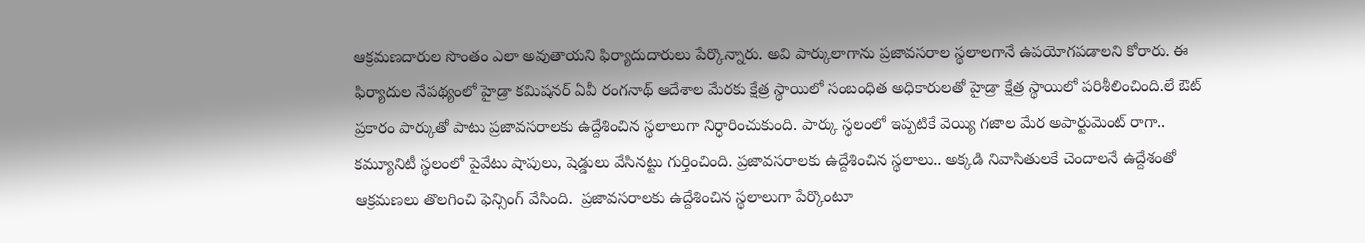ఆక్రమణదారుల సొంతం ఎలా అవుతాయని ఫిర్యాదుదారులు పేర్కొన్నారు. అవి పార్కులాగాను ప్రజావసరాల స్థలాలగానే ఉపయోగపడాలని కోరారు. ఈ ఫిర్యాదుల నేప‌థ్యంలో హైడ్రా క‌మిష‌న‌ర్ ఏవీ రంగ‌నాథ్ ఆదేశాల మేర‌కు క్షేత్ర స్థాయిలో సంబంధిత అధికారుల‌తో హైడ్రా క్షేత్ర స్థాయిలో ప‌రిశీలించింది.లే ఔట్ ప్ర‌కారం పార్కుతో పాటు ప్ర‌జావ‌స‌రాల‌కు ఉద్దేశించిన స్థ‌లాలుగా నిర్ధారించుకుంది. పార్కు స్థ‌లంలో ఇప్ప‌టికే వెయ్యి గ‌జాల మేర అపార్టుమెంట్ రాగా.. క‌మ్యూనిటీ స్థ‌లంలో పైవేటు షాపులు, షెడ్డులు వేసిన‌ట్టు గుర్తించింది. ప్ర‌జావ‌స‌రాల‌కు ఉద్దేశించిన స్థ‌లాలు.. అక్క‌డి నివాసితుల‌కే చెందాల‌నే ఉద్దేశంతో ఆక్ర‌మ‌ణ‌లు తొల‌గించి ఫెన్సింగ్ వేసింది.  ప్ర‌జావ‌స‌రాల‌కు ఉద్దేశించిన స్థ‌లాలుగా పేర్కొంటూ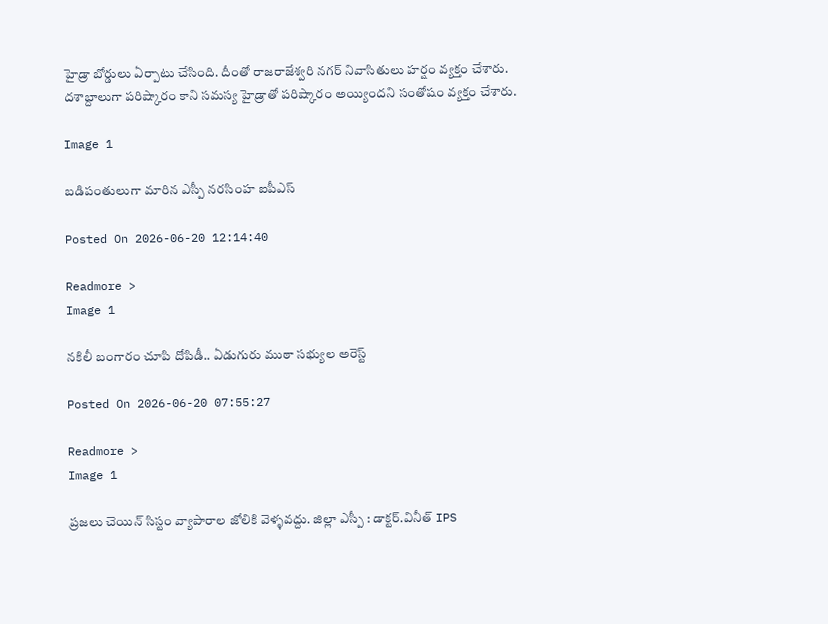హైడ్రా బోర్డులు ఏర్పాటు చేసింది. దీంతో రాజరాజేశ్వరి నగర్ నివాసితులు హర్షం వ్యక్తం చేశారు. దశాబ్దాలుగా పరిష్కారం కాని సమస్య హైడ్రాతో పరిష్కారం అయ్యిందని సంతోషం వ్యక్తం చేశారు.

Image 1

బడిపంతులుగా మారిన ఎస్పీ నరసింహ ఐపీఎస్

Posted On 2026-06-20 12:14:40

Readmore >
Image 1

నకిలీ బంగారం చూపి దోపిడీ.. ఏడుగురు ముఠా సభ్యుల అరెస్ట్

Posted On 2026-06-20 07:55:27

Readmore >
Image 1

ప్రజలు చెయిన్ సిస్టం వ్యాపారాల జోలికి వెళ్ళవద్దు. జిల్లా ఎస్పీ : డాక్టర్.వినీత్ IPS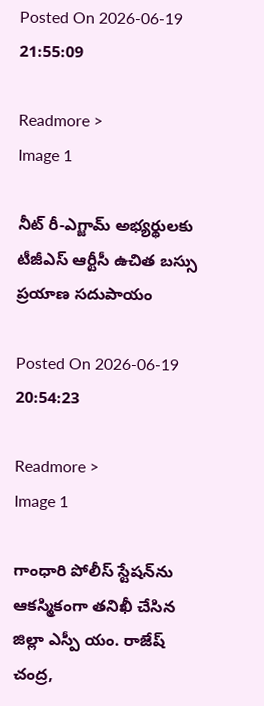Posted On 2026-06-19 21:55:09

Readmore >
Image 1

నీట్ రీ-ఎగ్జామ్ అభ్యర్థులకు టీజీఎస్ ఆర్టీసీ ఉచిత బస్సు ప్రయాణ సదుపాయం

Posted On 2026-06-19 20:54:23

Readmore >
Image 1

గాంధారి పోలీస్ స్టేషన్‌ను ఆకస్మికంగా తనిఖీ చేసిన జిల్లా ఎస్పీ యం. రాజేష్ చంద్ర,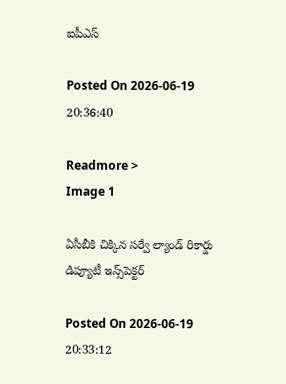ఐపీఎస్

Posted On 2026-06-19 20:36:40

Readmore >
Image 1

ఏసీబీకి చిక్కిన సర్వే ల్యాండ్‌ రికార్డు డిప్యూటీ ఇన్స్‌పెక్టర్‌

Posted On 2026-06-19 20:33:12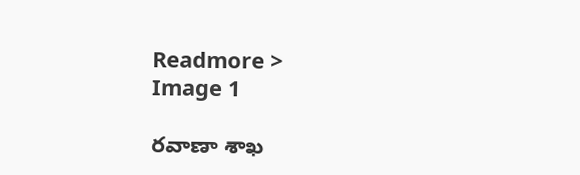Readmore >
Image 1

రవాణా శాఖ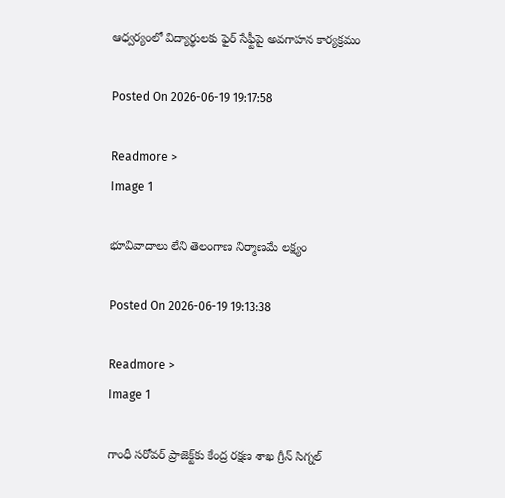ఆధ్వర్యంలో విద్యార్థులకు ఫైర్ సేఫ్టీపై అవగాహన కార్యక్రమం

Posted On 2026-06-19 19:17:58

Readmore >
Image 1

భూవివాదాలు లేని తెలంగాణ నిర్మాణ‌మే లక్ష్యం

Posted On 2026-06-19 19:13:38

Readmore >
Image 1

గాంధీ సరోవర్‌ ప్రాజెక్ట్‌కు కేంద్ర రక్షణ శాఖ గ్రీన్ సిగ్నల్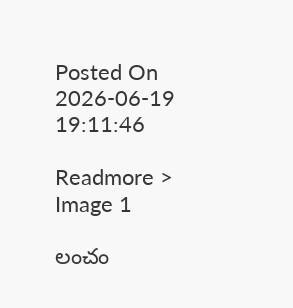Posted On 2026-06-19 19:11:46

Readmore >
Image 1

లంచం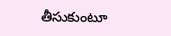తీసుకుంటూ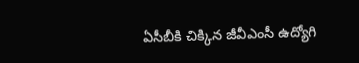ఏసీబీకి చిక్కిన జీవీఎంసీ ఉద్యోగి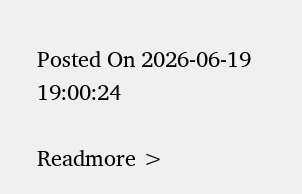Posted On 2026-06-19 19:00:24

Readmore >